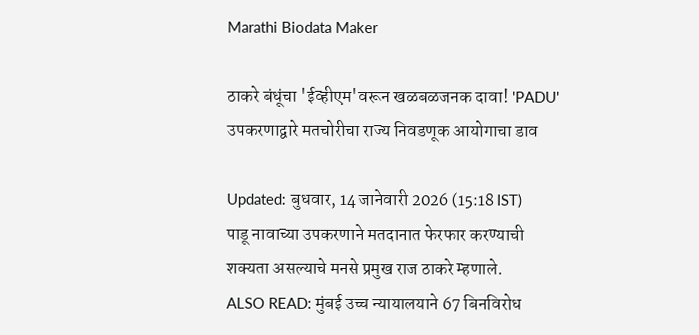Marathi Biodata Maker

ठाकरे बंधूंचा 'ईव्हीएम'वरून खळबळजनक दावा! 'PADU' उपकरणाद्वारे मतचोरीचा राज्य निवडणूक आयोगाचा डाव

Updated: बुधवार, 14 जानेवारी 2026 (15:18 IST)
पाडू नावाच्या उपकरणाने मतदानात फेरफार करण्याची शक्यता असल्याचे मनसे प्रमुख राज ठाकरे म्हणाले.
ALSO READ: मुंबई उच्च न्यायालयाने 67 बिनविरोध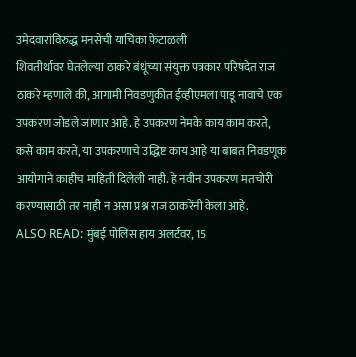उमेदवारांविरुद्ध मनसेची याचिका फेटाळली
शिवतीर्थावर घेतलेल्या ठाकरे बंधूंच्या संयुक्त पत्रकार परिषदेत राज ठाकरे म्हणाले की, आगामी निवडणुकीत ईव्हीएमला पाडू नावाचे एक उपकरण जोडले जाणार आहे. हे उपकरण नेमके काय काम करते, कसे काम करते, या उपकरणाचे उद्धिष्ट काय आहे या बाबत निवडणूक आयोगाने काहीच माहिती दिलेली नाही. हे नवीन उपकरण मतचोरी करण्यासाठी तर नाही न असा प्रश्न राज ठाकरेंनी केला आहे.
ALSO READ: मुंबई पोलिस हाय अलर्टवर, 15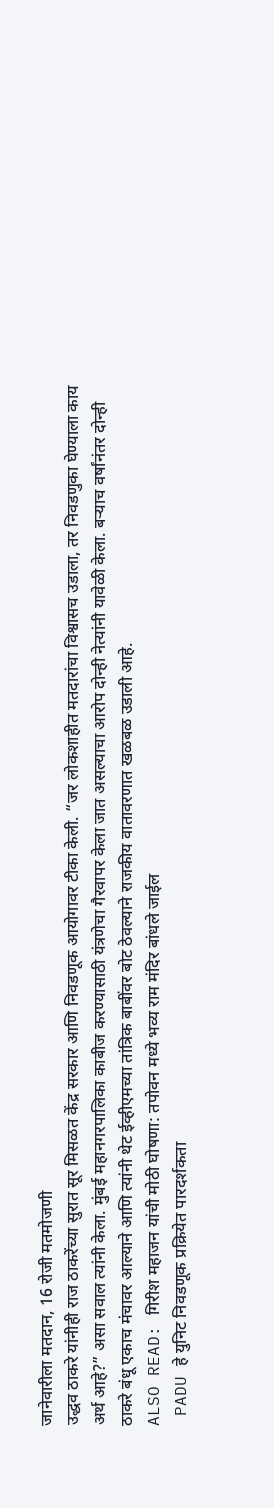जानेवारीला मतदान, 16 रोजी मतमोजणी
उद्धव ठाकरे यांनीही राज ठाकरेंच्या सुरात सूर मिसळत केंद्र सरकार आणि निवडणूक आयोगावर टीका केली. “जर लोकशाहीत मतदारांचा विश्वासच उडाला, तर निवडणुका घेण्याला काय अर्थ आहे?” असा सवाल त्यांनी केला. मुंबई महानगरपालिका काबीज करण्यासाठी यंत्रणेचा गैरवापर केला जात असल्याचा आरोप दोन्ही नेत्यांनी यावेळी केला. बऱ्याच वर्षांनंतर दोन्ही ठाकरे बंधू एकाच मंचावर आल्याने आणि त्यांनी थेट ईव्हीएमच्या तांत्रिक बाबींवर बोट ठेवल्याने राजकीय वातावरणात खळबळ उडाली आहे.
ALSO READ: गिरीश महाजन यांची मोठी घोषणा: तपोवन मध्ये भव्य राम मंदिर बांधले जाईल
 PADU हे युनिट निवडणूक प्रक्रियेत पारदर्शकता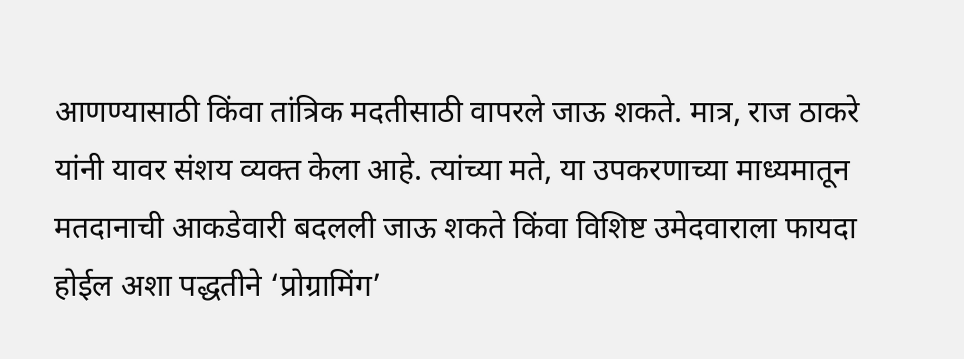आणण्यासाठी किंवा तांत्रिक मदतीसाठी वापरले जाऊ शकते. मात्र, राज ठाकरे यांनी यावर संशय व्यक्त केला आहे. त्यांच्या मते, या उपकरणाच्या माध्यमातून मतदानाची आकडेवारी बदलली जाऊ शकते किंवा विशिष्ट उमेदवाराला फायदा होईल अशा पद्धतीने ‘प्रोग्रामिंग’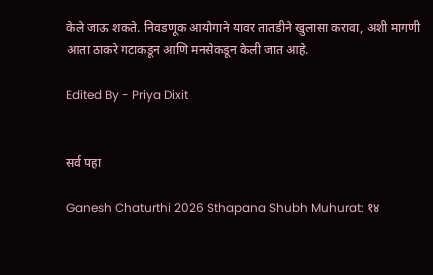केले जाऊ शकते. निवडणूक आयोगाने यावर तातडीने खुलासा करावा, अशी मागणी आता ठाकरे गटाकडून आणि मनसेकडून केली जात आहे.

Edited By - Priya Dixit


सर्व पहा

Ganesh Chaturthi 2026 Sthapana Shubh Muhurat: १४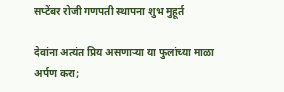सप्टेंबर रोजी गणपती स्थापना शुभ मुहूर्त

देवांना अत्यंत प्रिय असणाऱ्या या फुलांच्या माळा अर्पण करा;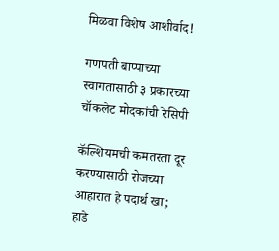मिळवा विशेष आशीर्वाद!

गणपती बाप्पाच्या स्वागतासाठी ३ प्रकारच्या चॉकलेट मोदकांची रेसिपी

कॅल्शियमची कमतरता दूर करण्यासाठी रोजच्या आहारात हे पदार्थ खा; हाडे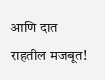आणि दात राहतील मजबूत!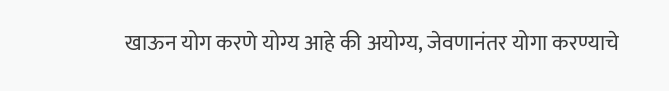खाऊन योग करणे योग्य आहे की अयोग्य, जेवणानंतर योगा करण्याचे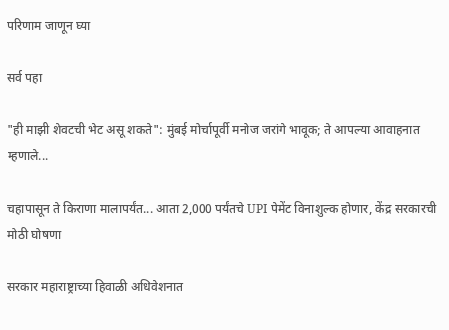परिणाम जाणून घ्या

सर्व पहा

"ही माझी शेवटची भेट असू शकते": मुंबई मोर्चापूर्वी मनोज जरांगे भावूक; ते आपल्या आवाहनात म्हणाले...

चहापासून ते किराणा मालापर्यंत... आता 2,000 पर्यंतचे UPI पेमेंट विनाशुल्क होणार, केंद्र सरकारची मोठी घोषणा

सरकार महाराष्ट्राच्या हिवाळी अधिवेशनात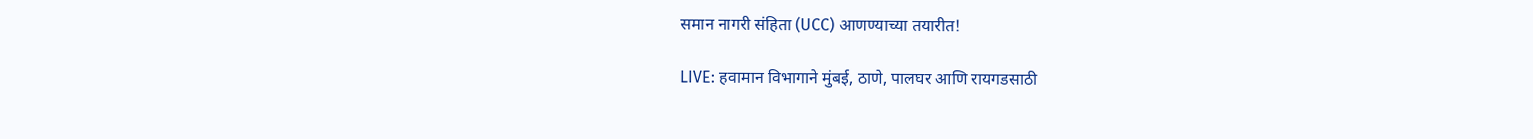समान नागरी संहिता (UCC) आणण्याच्या तयारीत!

LIVE: हवामान विभागाने मुंबई, ठाणे, पालघर आणि रायगडसाठी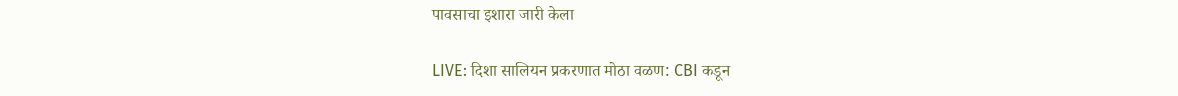पावसाचा इशारा जारी केला

LIVE: दिशा सालियन प्रकरणात मोठा वळण: CBI कडून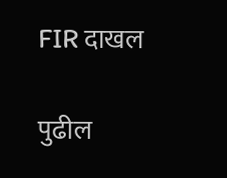FIR दाखल

पुढील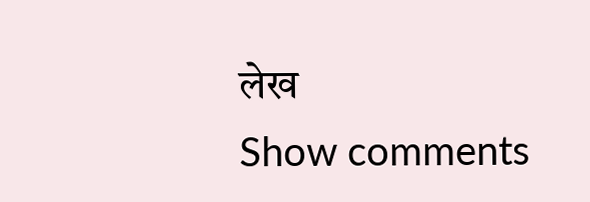लेख
Show comments